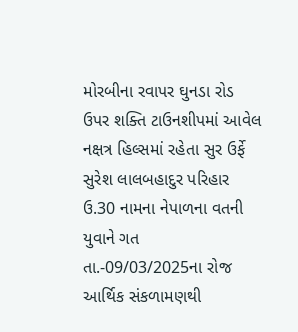મોરબીના રવાપર ઘુનડા રોડ ઉપર શક્તિ ટાઉનશીપમાં આવેલ નક્ષત્ર હિલ્સમાં રહેતા સુર ઉર્ફે સુરેશ લાલબહાદુર પરિહાર ઉ.30 નામના નેપાળના વતની યુવાને ગત તા.-09/03/2025ના રોજ આર્થિક સંકળામણથી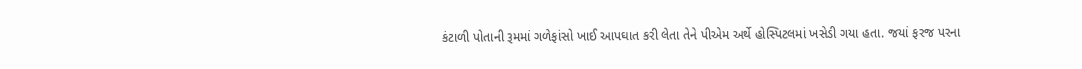કંટાળી પોતાની રૂમમાં ગળેફાંસો ખાઈ આપઘાત કરી લેતા તેને પીએમ અર્થે હોસ્પિટલમાં ખસેડી ગયા હતા. જયાં ફરજ પરના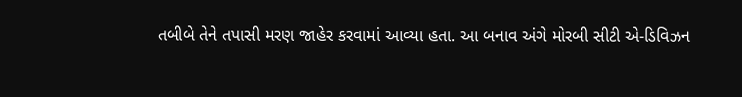તબીબે તેને તપાસી મરણ જાહેર કરવામાં આવ્યા હતા. આ બનાવ અંગે મોરબી સીટી એ-ડિવિઝન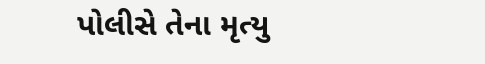પોલીસે તેના મૃત્યુ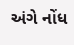અંગે નોંધ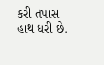કરી તપાસ હાથ ધરી છે.